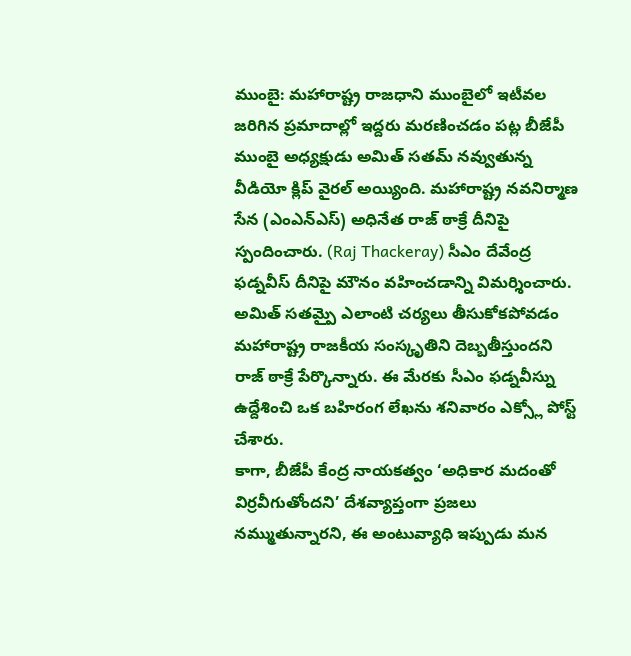ముంబై: మహారాష్ట్ర రాజధాని ముంబైలో ఇటీవల జరిగిన ప్రమాదాల్లో ఇద్దరు మరణించడం పట్ల బీజేపీ ముంబై అధ్యక్షుడు అమిత్ సతమ్ నవ్వుతున్న వీడియో క్లిప్ వైరల్ అయ్యింది. మహారాష్ట్ర నవనిర్మాణ సేన (ఎంఎన్ఎస్) అధినేత రాజ్ ఠాక్రే దీనిపై స్పందించారు. (Raj Thackeray) సీఎం దేవేంద్ర ఫడ్నవీస్ దీనిపై మౌనం వహించడాన్ని విమర్శించారు. అమిత్ సతమ్పై ఎలాంటి చర్యలు తీసుకోకపోవడం మహారాష్ట్ర రాజకీయ సంస్కృతిని దెబ్బతీస్తుందని రాజ్ ఠాక్రే పేర్కొన్నారు. ఈ మేరకు సీఎం ఫడ్నవీస్ను ఉద్దేశించి ఒక బహిరంగ లేఖను శనివారం ఎక్స్లో పోస్ట్ చేశారు.
కాగా, బీజేపీ కేంద్ర నాయకత్వం ‘అధికార మదంతో విర్రవీగుతోందని’ దేశవ్యాప్తంగా ప్రజలు నమ్ముతున్నారని, ఈ అంటువ్యాధి ఇప్పుడు మన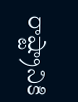రాష్ట్రానికి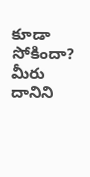కూడా సోకిందా? మీరు దానిని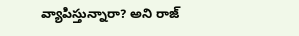వ్యాపిస్తున్నారా? అని రాజ్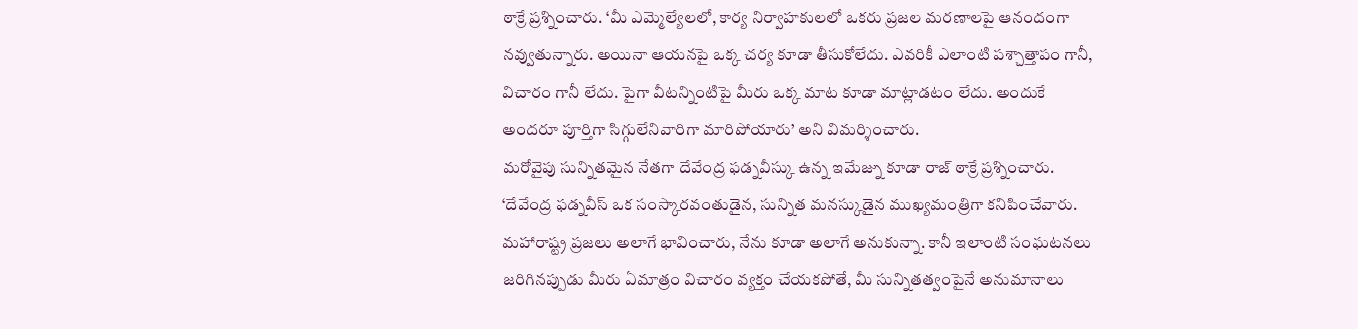ఠాక్రే ప్రశ్నించారు. ‘మీ ఎమ్మెల్యేలలో, కార్య నిర్వాహకులలో ఒకరు ప్రజల మరణాలపై ఆనందంగా నవ్వుతున్నారు. అయినా ఆయనపై ఒక్క చర్య కూడా తీసుకోలేదు. ఎవరికీ ఎలాంటి పశ్చాత్తాపం గానీ, విచారం గానీ లేదు. పైగా వీటన్నింటిపై మీరు ఒక్క మాట కూడా మాట్లాడటం లేదు. అందుకే అందరూ పూర్తిగా సిగ్గులేనివారిగా మారిపోయారు’ అని విమర్శించారు.
మరోవైపు సున్నితమైన నేతగా దేవేంద్ర ఫడ్నవీస్కు ఉన్న ఇమేజ్ను కూడా రాజ్ ఠాక్రే ప్రశ్నించారు. ‘దేవేంద్ర ఫడ్నవీస్ ఒక సంస్కారవంతుడైన, సున్నిత మనస్కుడైన ముఖ్యమంత్రిగా కనిపించేవారు. మహారాష్ట్ర ప్రజలు అలాగే భావించారు, నేను కూడా అలాగే అనుకున్నా. కానీ ఇలాంటి సంఘటనలు జరిగినప్పుడు మీరు ఏమాత్రం విచారం వ్యక్తం చేయకపోతే, మీ సున్నితత్వంపైనే అనుమానాలు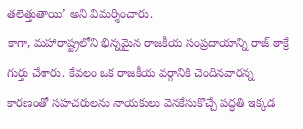తలెత్తుతాయి’ అని విమర్శించారు.
కాగా, మహారాష్ట్రలోని భిన్నమైన రాజకీయ సంప్రదాయాన్ని రాజ్ ఠాక్రే గుర్తు చేశారు. కేవలం ఒక రాజకీయ వర్గానికి చెందినవారన్న కారణంతో సహచరులను నాయకులు వెనకేసుకొచ్చే పద్ధతి ఇక్కడ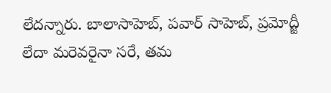లేదన్నారు. బాలాసాహెబ్, పవార్ సాహెబ్, ప్రమోద్జీ లేదా మరెవరైనా సరే, తమ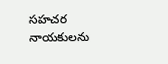సహచర నాయకులను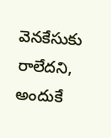వెనకేసుకు రాలేదని, అందుకే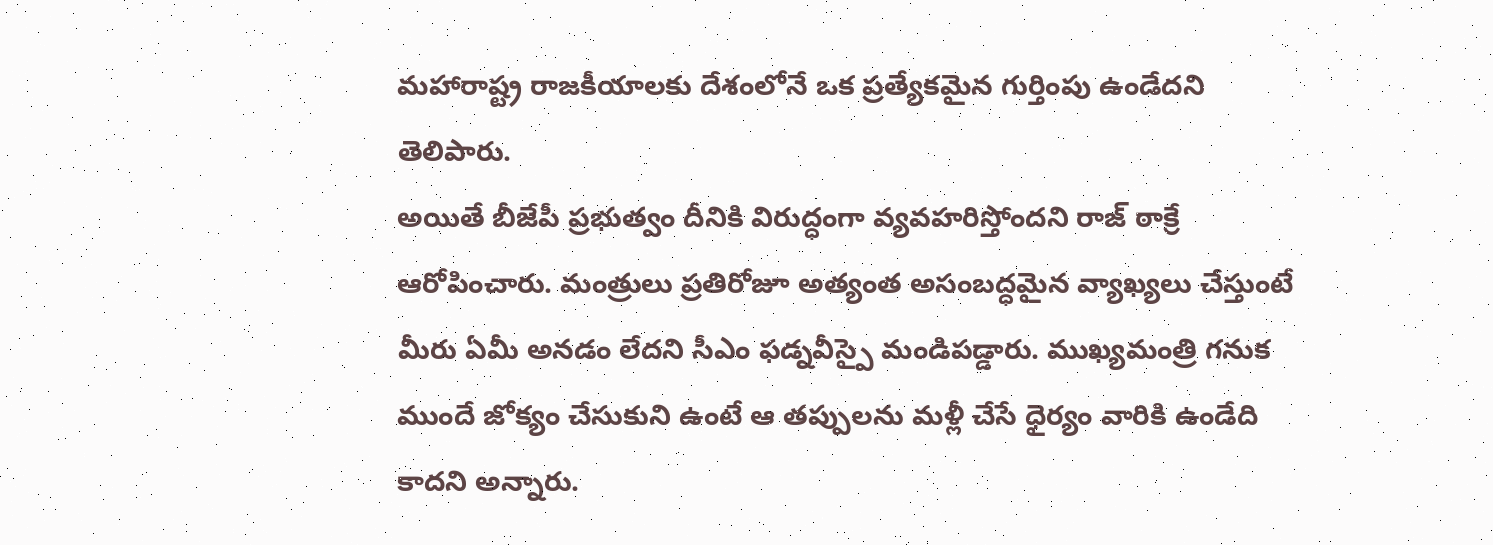మహారాష్ట్ర రాజకీయాలకు దేశంలోనే ఒక ప్రత్యేకమైన గుర్తింపు ఉండేదని తెలిపారు.
అయితే బీజేపీ ప్రభుత్వం దీనికి విరుద్ధంగా వ్యవహరిస్తోందని రాజ్ ఠాక్రే ఆరోపించారు. మంత్రులు ప్రతిరోజూ అత్యంత అసంబద్ధమైన వ్యాఖ్యలు చేస్తుంటే మీరు ఏమీ అనడం లేదని సీఎం ఫడ్నవీస్పై మండిపడ్డారు. ముఖ్యమంత్రి గనుక ముందే జోక్యం చేసుకుని ఉంటే ఆ తప్పులను మళ్లీ చేసే ధైర్యం వారికి ఉండేది కాదని అన్నారు.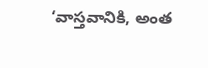‘వాస్తవానికి, అంత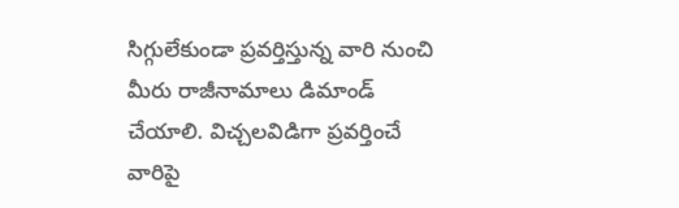సిగ్గులేకుండా ప్రవర్తిస్తున్న వారి నుంచి మీరు రాజీనామాలు డిమాండ్ చేయాలి. విచ్చలవిడిగా ప్రవర్తించే వారిపై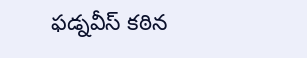ఫడ్నవీస్ కఠిన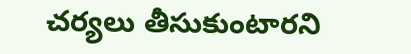చర్యలు తీసుకుంటారని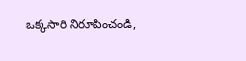ఒక్కసారి నిరూపించండి,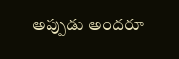అప్పుడు అందరూ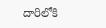దారిలోకి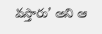వస్తారు’ అని ఆ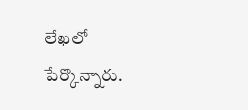లేఖలో పేర్కొన్నారు.